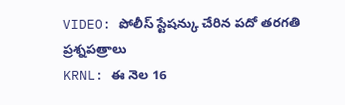VIDEO: పోలీస్ స్టేషన్కు చేరిన పదో తరగతి ప్రశ్నపత్రాలు
KRNL: ఈ నెల 16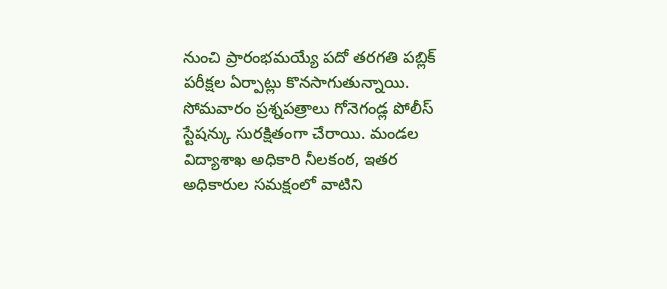నుంచి ప్రారంభమయ్యే పదో తరగతి పబ్లిక్ పరీక్షల ఏర్పాట్లు కొనసాగుతున్నాయి. సోమవారం ప్రశ్నపత్రాలు గోనెగండ్ల పోలీస్ స్టేషన్కు సురక్షితంగా చేరాయి. మండల విద్యాశాఖ అధికారి నీలకంఠ, ఇతర అధికారుల సమక్షంలో వాటిని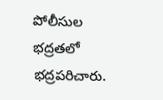పోలీసుల భద్రతలో భద్రపరిచారు.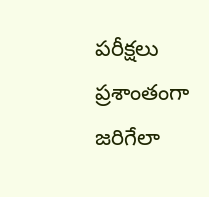పరీక్షలు ప్రశాంతంగా జరిగేలా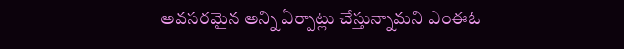అవసరమైన అన్ని ఏర్పాట్లు చేస్తున్నామని ఎంఈఓ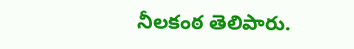నీలకంఠ తెలిపారు.